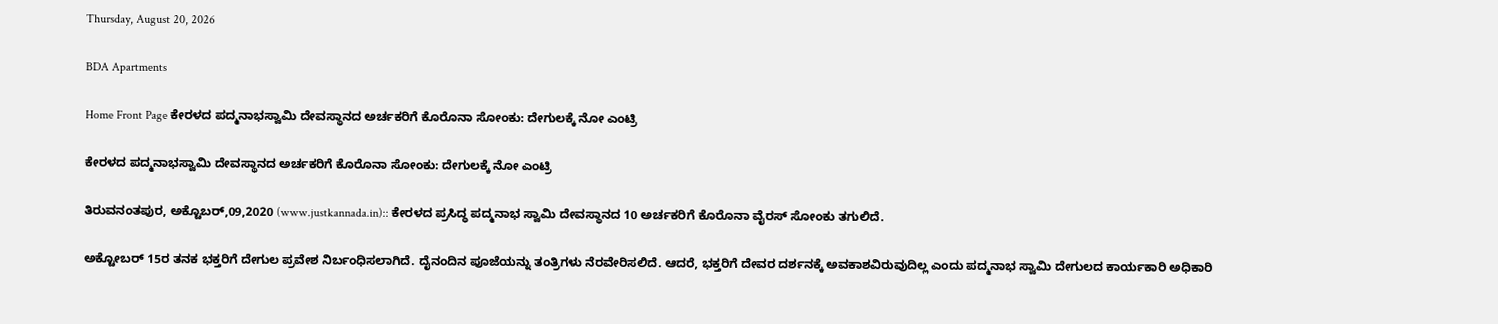Thursday, August 20, 2026

BDA Apartments

Home Front Page ಕೇರಳದ ಪದ್ಮನಾಭಸ್ವಾಮಿ ದೇವಸ್ಥಾನದ ಅರ್ಚಕರಿಗೆ ಕೊರೊನಾ ಸೋಂಕು: ದೇಗುಲಕ್ಕೆ ನೋ ಎಂಟ್ರಿ

ಕೇರಳದ ಪದ್ಮನಾಭಸ್ವಾಮಿ ದೇವಸ್ಥಾನದ ಅರ್ಚಕರಿಗೆ ಕೊರೊನಾ ಸೋಂಕು: ದೇಗುಲಕ್ಕೆ ನೋ ಎಂಟ್ರಿ

ತಿರುವನಂತಪುರ, ಅಕ್ಟೊಬರ್,09,2020 (www.justkannada.in):: ಕೇರಳದ ಪ್ರಸಿದ್ಧ ಪದ್ಮನಾಭ ಸ್ವಾಮಿ ದೇವಸ್ಥಾನದ 10 ಅರ್ಚಕರಿಗೆ ಕೊರೊನಾ ವೈರಸ್ ಸೋಂಕು ತಗುಲಿದೆ.

ಅಕ್ಟೋಬರ್ 15ರ ತನಕ ಭಕ್ತರಿಗೆ ದೇಗುಲ ಪ್ರವೇಶ ನಿರ್ಬಂಧಿಸಲಾಗಿದೆ. ದೈನಂದಿನ ಪೂಜೆಯನ್ನು ತಂತ್ರಿಗಳು ನೆರವೇರಿಸಲಿದೆ. ಆದರೆ, ಭಕ್ತರಿಗೆ ದೇವರ ದರ್ಶನಕ್ಕೆ ಅವಕಾಶವಿರುವುದಿಲ್ಲ ಎಂದು ಪದ್ಮನಾಭ ಸ್ವಾಮಿ ದೇಗುಲದ ಕಾರ್ಯಕಾರಿ ಅಧಿಕಾರಿ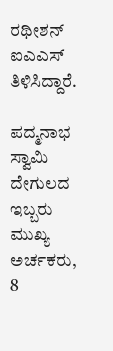ರಥೀಶನ್ ಐಎಎಸ್ ತಿಳಿಸಿದ್ದಾರೆ.

ಪದ್ಮನಾಭ ಸ್ವಾಮಿ ದೇಗುಲದ ಇಬ್ಬರು ಮುಖ್ಯ ಅರ್ಚಕರು, 8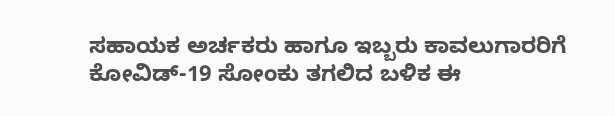ಸಹಾಯಕ ಅರ್ಚಕರು ಹಾಗೂ ಇಬ್ಬರು ಕಾವಲುಗಾರರಿಗೆ ಕೋವಿಡ್-19 ಸೋಂಕು ತಗಲಿದ ಬಳಿಕ ಈ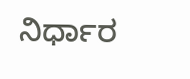ನಿರ್ಧಾರ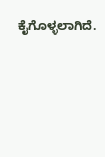ಕೈಗೊಳ್ಳಲಾಗಿದೆ.